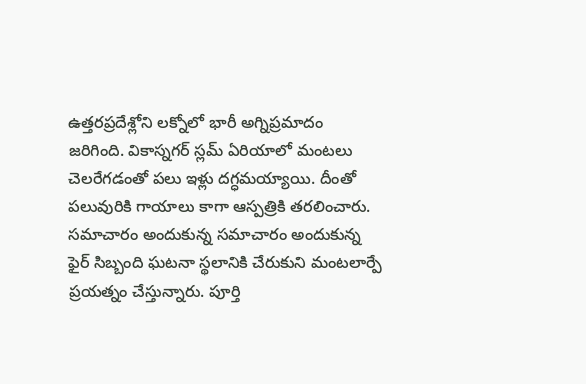ఉత్తరప్రదేశ్లోని లక్నోలో భారీ అగ్నిప్రమాదం జరిగింది. వికాస్నగర్ స్లమ్ ఏరియాలో మంటలు చెలరేగడంతో పలు ఇళ్లు దగ్ధమయ్యాయి. దీంతో పలువురికి గాయాలు కాగా ఆస్పత్రికి తరలించారు. సమాచారం అందుకున్న సమాచారం అందుకున్న ఫైర్ సిబ్బంది ఘటనా స్థలానికి చేరుకుని మంటలార్పే ప్రయత్నం చేస్తున్నారు. పూర్తి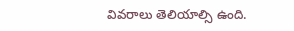వివరాలు తెలియాల్సి ఉంది.